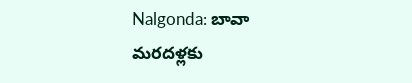Nalgonda: బావా మరదళ్లకు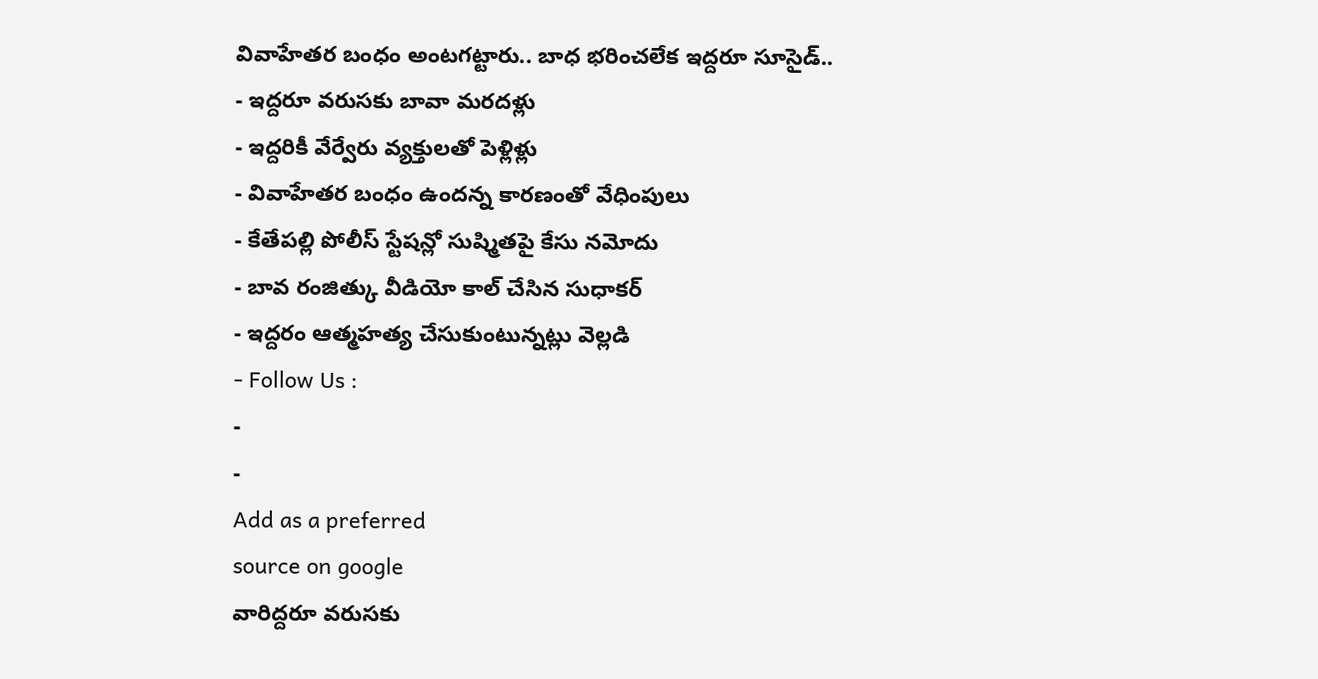వివాహేతర బంధం అంటగట్టారు.. బాధ భరించలేక ఇద్దరూ సూసైడ్..
- ఇద్దరూ వరుసకు బావా మరదళ్లు
- ఇద్దరికీ వేర్వేరు వ్యక్తులతో పెళ్లిళ్లు
- వివాహేతర బంధం ఉందన్న కారణంతో వేధింపులు
- కేతేపల్లి పోలీస్ స్టేషన్లో సుష్మితపై కేసు నమోదు
- బావ రంజిత్కు వీడియో కాల్ చేసిన సుధాకర్
- ఇద్దరం ఆత్మహత్య చేసుకుంటున్నట్లు వెల్లడి
- Follow Us :
-
-
Add as a preferred
source on google
వారిద్దరూ వరుసకు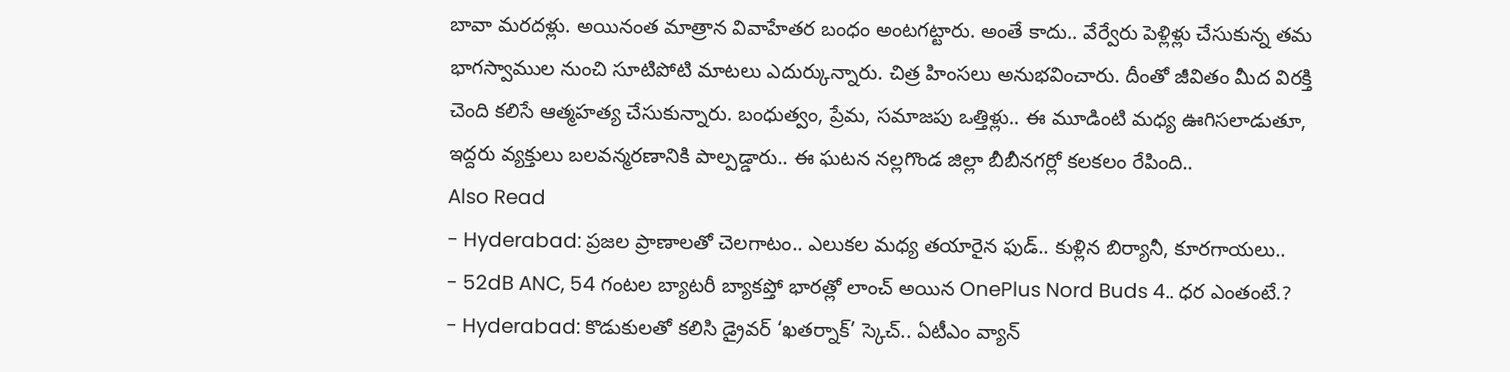బావా మరదళ్లు. అయినంత మాత్రాన వివాహేతర బంధం అంటగట్టారు. అంతే కాదు.. వేర్వేరు పెళ్లిళ్లు చేసుకున్న తమ భాగస్వాముల నుంచి సూటిపోటి మాటలు ఎదుర్కున్నారు. చిత్ర హింసలు అనుభవించారు. దీంతో జీవితం మీద విరక్తి చెంది కలిసే ఆత్మహత్య చేసుకున్నారు. బంధుత్వం, ప్రేమ, సమాజపు ఒత్తిళ్లు.. ఈ మూడింటి మధ్య ఊగిసలాడుతూ, ఇద్దరు వ్యక్తులు బలవన్మరణానికి పాల్పడ్డారు.. ఈ ఘటన నల్లగొండ జిల్లా బీబీనగర్లో కలకలం రేపింది..
Also Read
- Hyderabad: ప్రజల ప్రాణాలతో చెలగాటం.. ఎలుకల మధ్య తయారైన ఫుడ్.. కుళ్లిన బిర్యానీ, కూరగాయలు..
- 52dB ANC, 54 గంటల బ్యాటరీ బ్యాకప్తో భారత్లో లాంచ్ అయిన OnePlus Nord Buds 4.. ధర ఎంతంటే.?
- Hyderabad: కొడుకులతో కలిసి డ్రైవర్ ‘ఖతర్నాక్’ స్కెచ్.. ఏటీఎం వ్యాన్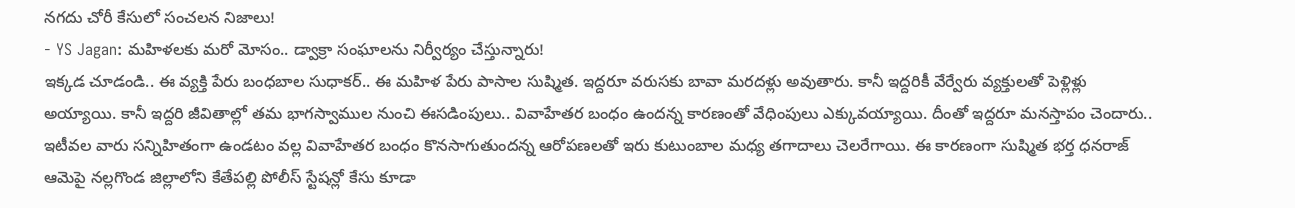నగదు చోరీ కేసులో సంచలన నిజాలు!
- YS Jagan: మహిళలకు మరో మోసం.. డ్వాక్రా సంఘాలను నిర్వీర్యం చేస్తున్నారు!
ఇక్కడ చూడండి.. ఈ వ్యక్తి పేరు బంధబాల సుధాకర్.. ఈ మహిళ పేరు పాసాల సుష్మిత. ఇద్దరూ వరుసకు బావా మరదళ్లు అవుతారు. కానీ ఇద్దరికీ వేర్వేరు వ్యక్తులతో పెళ్లిళ్లు అయ్యాయి. కానీ ఇద్దరి జీవితాల్లో తమ భాగస్వాముల నుంచి ఈసడింపులు.. వివాహేతర బంధం ఉందన్న కారణంతో వేధింపులు ఎక్కువయ్యాయి. దీంతో ఇద్దరూ మనస్తాపం చెందారు.. ఇటీవల వారు సన్నిహితంగా ఉండటం వల్ల వివాహేతర బంధం కొనసాగుతుందన్న ఆరోపణలతో ఇరు కుటుంబాల మధ్య తగాదాలు చెలరేగాయి. ఈ కారణంగా సుష్మిత భర్త ధనరాజ్ ఆమెపై నల్లగొండ జిల్లాలోని కేతేపల్లి పోలీస్ స్టేషన్లో కేసు కూడా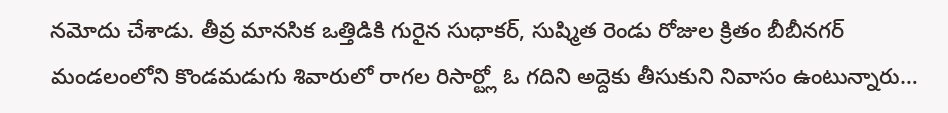నమోదు చేశాడు. తీవ్ర మానసిక ఒత్తిడికి గురైన సుధాకర్, సుష్మిత రెండు రోజుల క్రితం బీబీనగర్ మండలంలోని కొండమడుగు శివారులో రాగల రిసార్ట్లో ఓ గదిని అద్దెకు తీసుకుని నివాసం ఉంటున్నారు…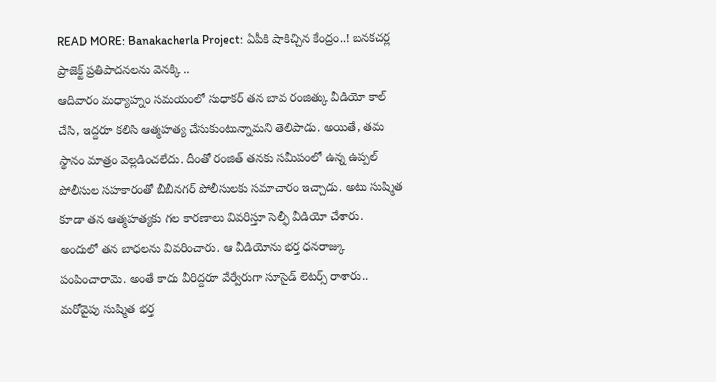READ MORE: Banakacherla Project: ఏపీకి షాకిచ్చిన కేంద్రం..! బనకచర్ల ప్రాజెక్ట్ ప్రతిపాదనలను వెనక్కి ..
ఆదివారం మధ్యాహ్నం సమయంలో సుధాకర్ తన బావ రంజిత్కు వీడియో కాల్ చేసి, ఇద్దరూ కలిసి ఆత్మహత్య చేసుకుంటున్నామని తెలిపాడు. అయితే, తమ స్థానం మాత్రం వెల్లడించలేదు. దీంతో రంజిత్ తనకు సమీపంలో ఉన్న ఉప్పల్ పోలీసుల సహకారంతో బీబీనగర్ పోలీసులకు సమాచారం ఇచ్చాడు. అటు సుష్మిత కూడా తన ఆత్మహత్యకు గల కారణాలు వివరిస్తూ సెల్ఫీ వీడియో చేశారు. అందులో తన బాధలను వివరించారు. ఆ వీడియోను భర్త ధనరాజ్కు పంపించారామె. అంతే కాదు వీరిద్దరూ వేర్వేరుగా సూసైడ్ లెటర్స్ రాశారు.. మరోవైపు సుష్మిత భర్త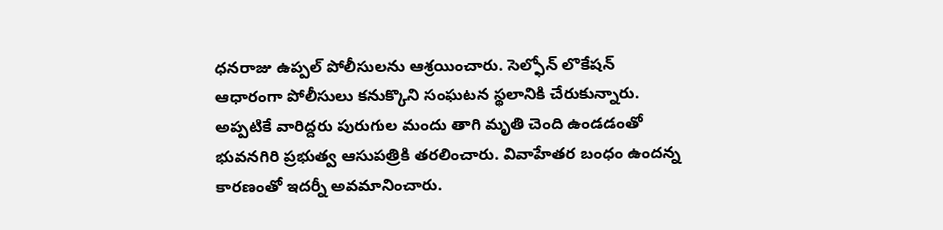ధనరాజు ఉప్పల్ పోలీసులను ఆశ్రయించారు. సెల్ఫోన్ లొకేషన్ ఆధారంగా పోలీసులు కనుక్కొని సంఘటన స్థలానికి చేరుకున్నారు. అప్పటికే వారిద్దరు పురుగుల మందు తాగి మృతి చెంది ఉండడంతో భువనగిరి ప్రభుత్వ ఆసుపత్రికి తరలించారు. వివాహేతర బంధం ఉందన్న కారణంతో ఇదర్నీ అవమానించారు.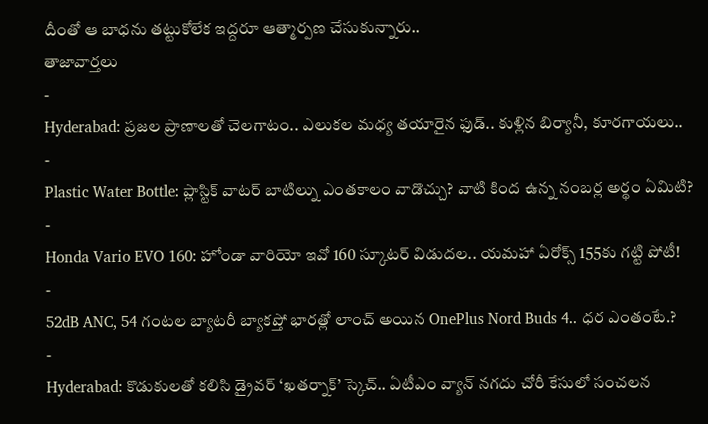దీంతో ఆ బాధను తట్టుకోలేక ఇద్దరూ ఆత్మార్పణ చేసుకున్నారు..
తాజావార్తలు
-
Hyderabad: ప్రజల ప్రాణాలతో చెలగాటం.. ఎలుకల మధ్య తయారైన ఫుడ్.. కుళ్లిన బిర్యానీ, కూరగాయలు..
-
Plastic Water Bottle: ప్లాస్టిక్ వాటర్ బాటిల్ను ఎంతకాలం వాడొచ్చు? వాటి కింద ఉన్న నంబర్ల అర్థం ఏమిటి?
-
Honda Vario EVO 160: హోండా వారియో ఇవో 160 స్కూటర్ విడుదల.. యమహా ఏరోక్స్ 155కు గట్టి పోటీ!
-
52dB ANC, 54 గంటల బ్యాటరీ బ్యాకప్తో భారత్లో లాంచ్ అయిన OnePlus Nord Buds 4.. ధర ఎంతంటే.?
-
Hyderabad: కొడుకులతో కలిసి డ్రైవర్ ‘ఖతర్నాక్’ స్కెచ్.. ఏటీఎం వ్యాన్ నగదు చోరీ కేసులో సంచలన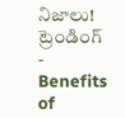నిజాలు!
ట్రెండింగ్
-
Benefits of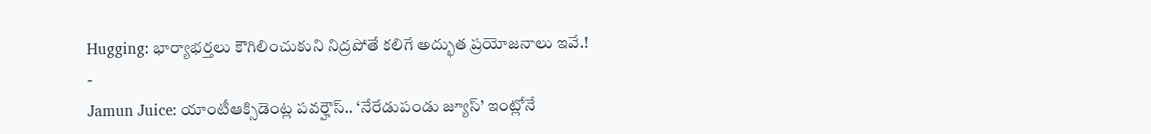Hugging: భార్యాభర్తలు కౌగిలించుకుని నిద్రపోతే కలిగే అద్భుత ప్రయోజనాలు ఇవే.!
-
Jamun Juice: యాంటీఆక్సిడెంట్ల పవర్హౌస్.. ‘నేరేడుపండు జ్యూస్’ ఇంట్లోనే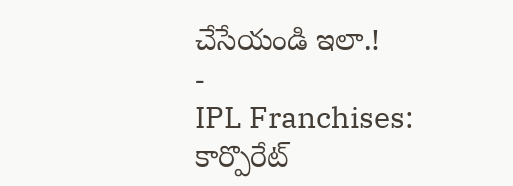చేసేయండి ఇలా.!
-
IPL Franchises: కార్పొరేట్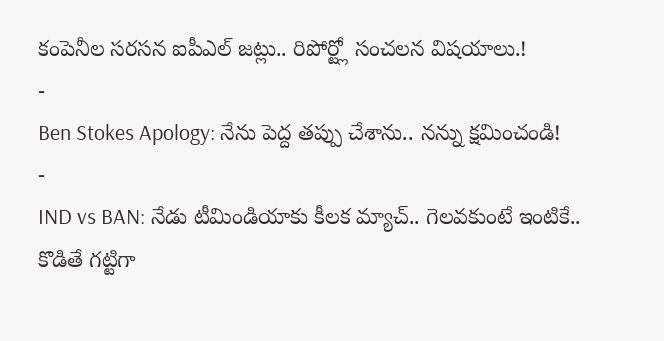కంపెనీల సరసన ఐపీఎల్ జట్లు.. రిపోర్ట్లో సంచలన విషయాలు.!
-
Ben Stokes Apology: నేను పెద్ద తప్పు చేశాను.. నన్ను క్షమించండి!
-
IND vs BAN: నేడు టీమిండియాకు కీలక మ్యాచ్.. గెలవకుంటే ఇంటికే.. కొడితే గట్టిగా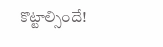కొట్టాల్సిందే!